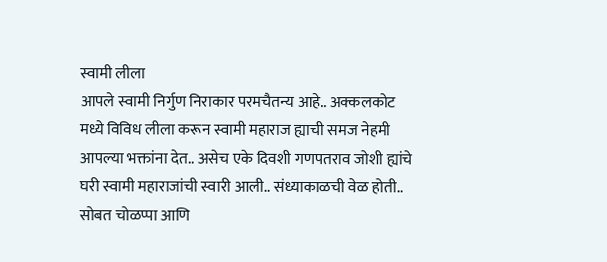स्वामी लीला
आपले स्वामी निर्गुण निराकार परमचैतन्य आहे.. अक्कलकोट मध्ये विविध लीला करून स्वामी महाराज ह्याची समज नेहमी आपल्या भक्तांना देत.. असेच एके दिवशी गणपतराव जोशी ह्यांचे घरी स्वामी महाराजांची स्वारी आली.. संध्याकाळची वेळ होती.. सोबत चोळप्पा आणि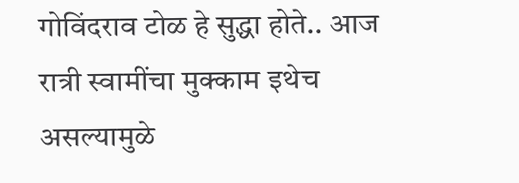गोविंदराव टोळ हे सुद्धा होते.. आज रात्री स्वामींचा मुक्काम इथेच असल्यामुळे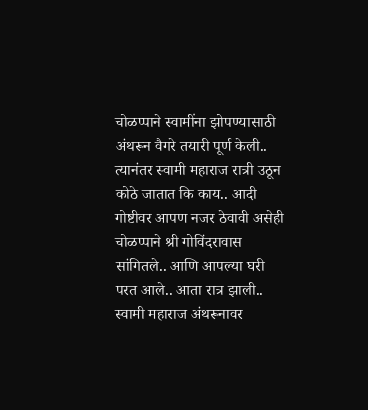चोळप्पाने स्वामींना झोपण्यासाठी अंथरून वैगरे तयारी पूर्ण केली.. त्यानंतर स्वामी महाराज रात्री उठून कोठे जातात कि काय.. आदी गोष्टीवर आपण नजर ठेवावी असेही चोळप्पाने श्री गोविंदरावास सांगितले.. आणि आपल्या घरी परत आले.. आता रात्र झाली.. स्वामी महाराज अंथरूनावर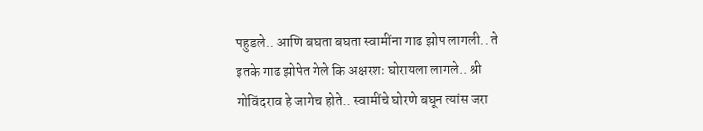पहुडले.. आणि बघता बघता स्वामींना गाढ झोप लागली.. ते इतके गाढ झोपेत गेले कि अक्षरशः घोरायला लागले.. श्री गोविंदराव हे जागेच होते.. स्वामींचे घोरणे बघून त्यांस जरा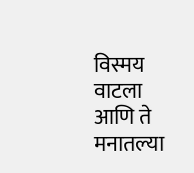विस्मय वाटला आणि ते मनातल्या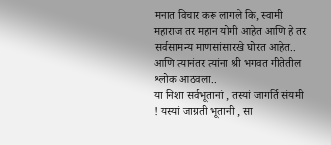मनात विचार करू लागले कि, स्वामी महाराज तर महान योगी आहेत आणि हे तर सर्वसामन्य माणसांसारखे घोरत आहेत.. आणि त्यानंतर त्यांना श्री भगवत गीतेतील श्लोक आठवला..
या निशा सर्वभूतानां , तस्यां जागर्ति संयमी ! यस्यां जाग्रती भूतानी , सा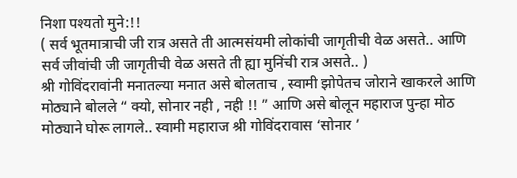निशा पश्यतो मुने:!!
( सर्व भूतमात्राची जी रात्र असते ती आत्मसंयमी लोकांची जागृतीची वेळ असते.. आणि सर्व जीवांची जी जागृतीची वेळ असते ती ह्या मुनिंची रात्र असते.. )
श्री गोविंदरावांनी मनातल्या मनात असे बोलताच , स्वामी झोपेतच जोराने खाकरले आणि मोठ्याने बोलले “ क्यो, सोनार नही , नही !! ” आणि असे बोलून महाराज पुन्हा मोठ मोठ्याने घोरू लागले.. स्वामी महाराज श्री गोविंदरावास ‘सोनार ’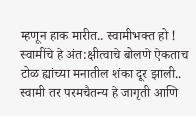म्हणून हाक मारीत.. स्वामीभक्त हो ! स्वामींचे हे अंत:क्षीत्वाचे बोलणे ऐकताच टोळ ह्यांच्या मनातील शंका दूर झाली.. स्वामी तर परमचैतन्य हे जागृती आणि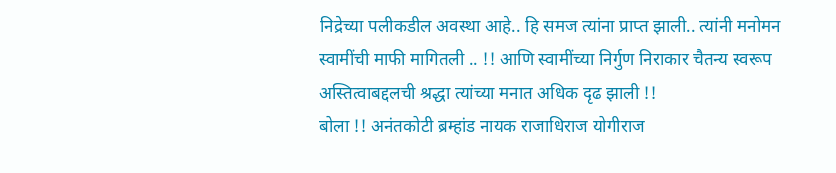निद्रेच्या पलीकडील अवस्था आहे.. हि समज त्यांना प्राप्त झाली.. त्यांनी मनोमन स्वामींची माफी मागितली .. !! आणि स्वामींच्या निर्गुण निराकार चैतन्य स्वरूप अस्तित्वाबद्दलची श्रद्धा त्यांच्या मनात अधिक दृढ झाली !!
बोला !! अनंतकोटी ब्रम्हांड नायक राजाधिराज योगीराज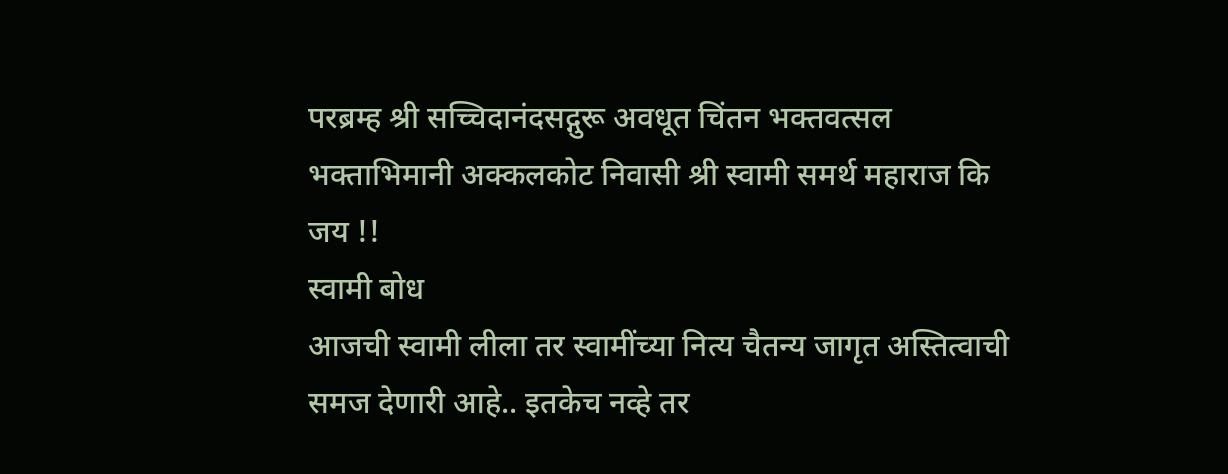परब्रम्ह श्री सच्चिदानंदसद्गुरू अवधूत चिंतन भक्तवत्सल भक्ताभिमानी अक्कलकोट निवासी श्री स्वामी समर्थ महाराज कि जय !!
स्वामी बोध
आजची स्वामी लीला तर स्वामींच्या नित्य चैतन्य जागृत अस्तित्वाची समज देणारी आहे.. इतकेच नव्हे तर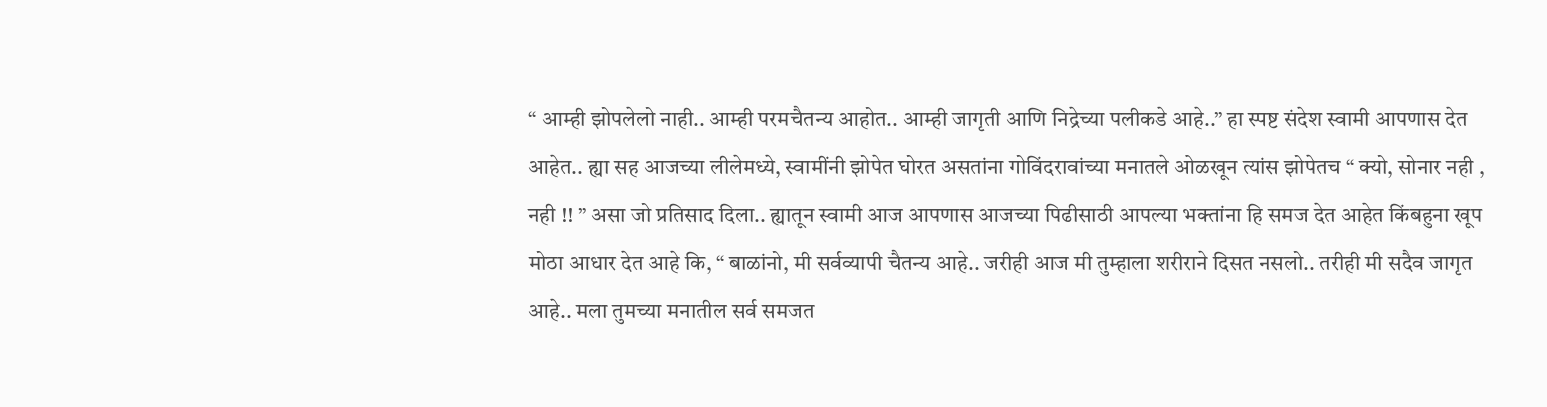“ आम्ही झोपलेलो नाही.. आम्ही परमचैतन्य आहोत.. आम्ही जागृती आणि निद्रेच्या पलीकडे आहे..” हा स्पष्ट संदेश स्वामी आपणास देत आहेत.. ह्या सह आजच्या लीलेमध्ये, स्वामींनी झोपेत घोरत असतांना गोविंदरावांच्या मनातले ओळखून त्यांस झोपेतच “ क्यो, सोनार नही , नही !! ” असा जो प्रतिसाद दिला.. ह्यातून स्वामी आज आपणास आजच्या पिढीसाठी आपल्या भक्तांना हि समज देत आहेत किंबहुना खूप मोठा आधार देत आहे कि, “ बाळांनो, मी सर्वव्यापी चैतन्य आहे.. जरीही आज मी तुम्हाला शरीराने दिसत नसलो.. तरीही मी सदैव जागृत आहे.. मला तुमच्या मनातील सर्व समजत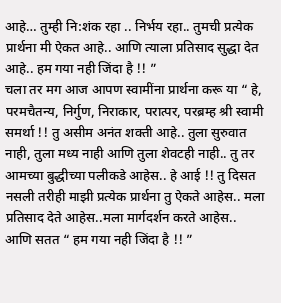आहे… तुम्ही नि:शंक रहा .. निर्भय रहा.. तुमची प्रत्येक प्रार्थना मी ऐकत आहे.. आणि त्याला प्रतिसाद सुद्धा देत आहे.. हम गया नही जिंदा है !! ”
चला तर मग आज आपण स्वामींना प्रार्थना करू या “ हे, परमचैतन्य, निर्गुण, निराकार, परात्पर, परब्रम्ह श्री स्वामी समर्था !! तु असीम अनंत शक्ती आहे.. तुला सुरुवात नाही, तुला मध्य नाही आणि तुला शेवटही नाही.. तु तर आमच्या बुद्धीच्या पलीकडे आहेस.. हे आई !! तु दिसत नसली तरीही माझी प्रत्येक प्रार्थना तु ऐकते आहेस.. मला प्रतिसाद देते आहेस..मला मार्गदर्शन करते आहेस.. आणि सतत “ हम गया नही जिंदा है !! ”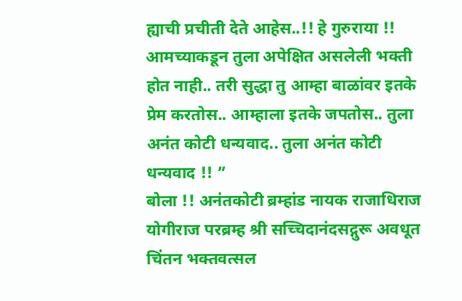ह्याची प्रचीती देते आहेस..!! हे गुरुराया !! आमच्याकडून तुला अपेक्षित असलेली भक्ती होत नाही.. तरी सुद्धा तु आम्हा बाळांवर इतके प्रेम करतोस.. आम्हाला इतके जपतोस.. तुला अनंत कोटी धन्यवाद.. तुला अनंत कोटी धन्यवाद !! ”
बोला !! अनंतकोटी ब्रम्हांड नायक राजाधिराज योगीराज परब्रम्ह श्री सच्चिदानंदसद्गुरू अवधूत चिंतन भक्तवत्सल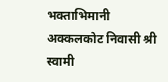भक्ताभिमानी अक्कलकोट निवासी श्री स्वामी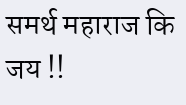समर्थ महाराज कि जय !!